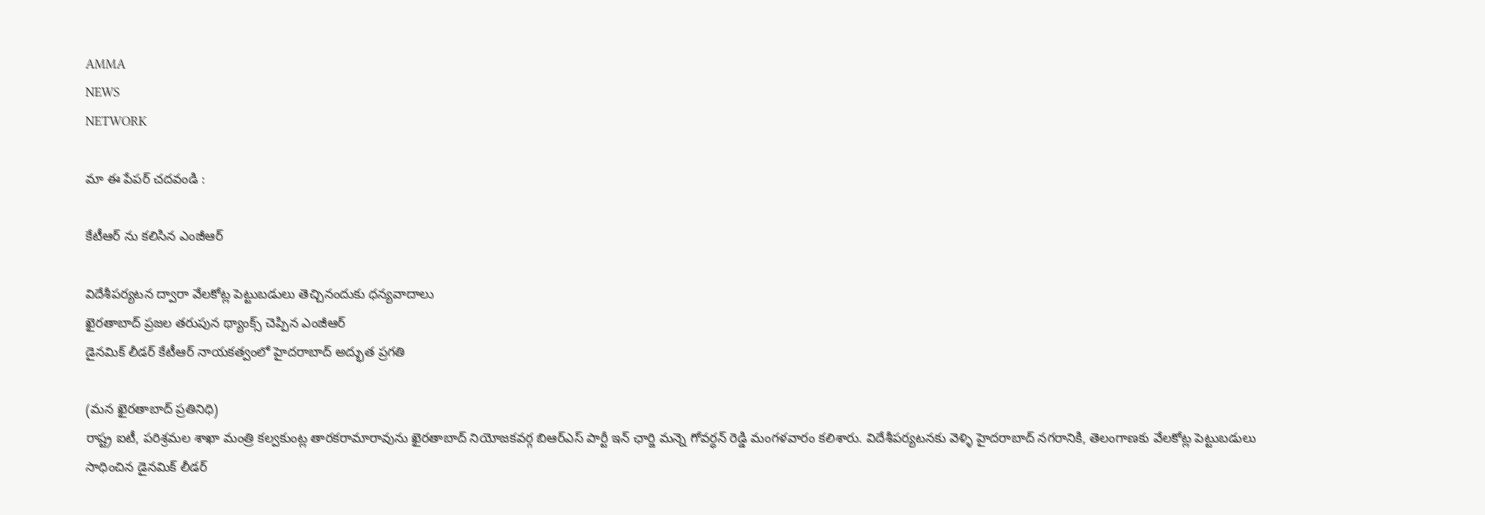AMMA
NEWS
NETWORK

మా ఈ పేపర్ చదవండి :

కేటీఆర్ ను కలిసిన ఎంజీఆర్

విదేశీపర్యటన ద్వారా వేలకోట్ల పెట్టుబడులు తెచ్చినందుకు ధన్యవాదాలు
ఖైరతాబాద్ ప్రజల తరుపున థ్యాంక్స్ చెప్పిన ఎంజీఆర్
డైనమిక్ లీడర్ కేటీఆర్ నాయకత్వంలో హైదరాబాద్ అద్భుత ప్రగతి

(మన ఖైరతాబాద్ ప్రతినిధి)
రాష్ట్ర ఐటీ, పరిశ్రమల శాఖా మంత్రి కల్వకుంట్ల తారకరామారావును ఖైరతాబాద్ నియోజకవర్గ బిఆర్ఎస్ పార్టీ ఇన్ ఛార్జి మన్నె గోవర్ధన్ రెడ్డి మంగళవారం కలిశారు. విదేశీపర్యటనకు వెళ్ళి హైదరాబాద్ నగరానికి, తెలంగాణకు వేలకోట్ల పెట్టుబడులు సాధించిన డైనమిక్ లీడర్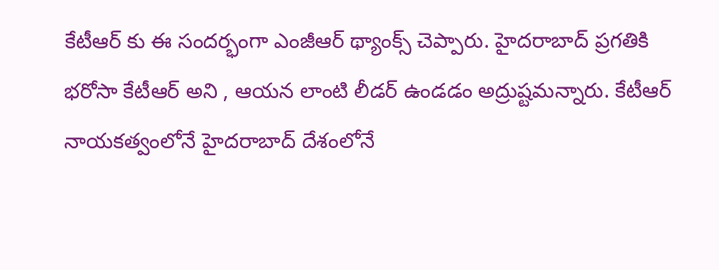కేటీఆర్ కు ఈ సందర్భంగా ఎంజీఆర్ థ్యాంక్స్ చెప్పారు. హైదరాబాద్ ప్రగతికి భరోసా కేటీఆర్ అని , ఆయన లాంటి లీడర్ ఉండడం అద్రుష్టమన్నారు. కేటీఆర్ నాయకత్వంలోనే హైదరాబాద్ దేశంలోనే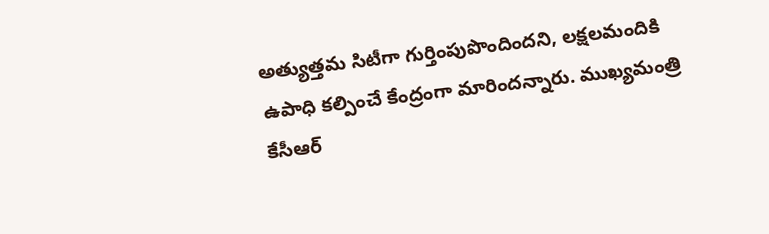అత్యుత్తమ సిటీగా గుర్తింపుపొందిందని, లక్షలమందికి ఉపాధి కల్పించే కేంద్రంగా మారిందన్నారు. ముఖ్యమంత్రి కేసీఆర్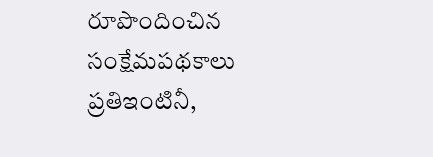రూపొందించిన సంక్షేమపథకాలు ప్రతిఇంటినీ,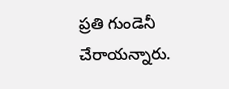ప్రతి గుండెనీ చేరాయన్నారు.